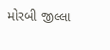મોરબી જીલ્લા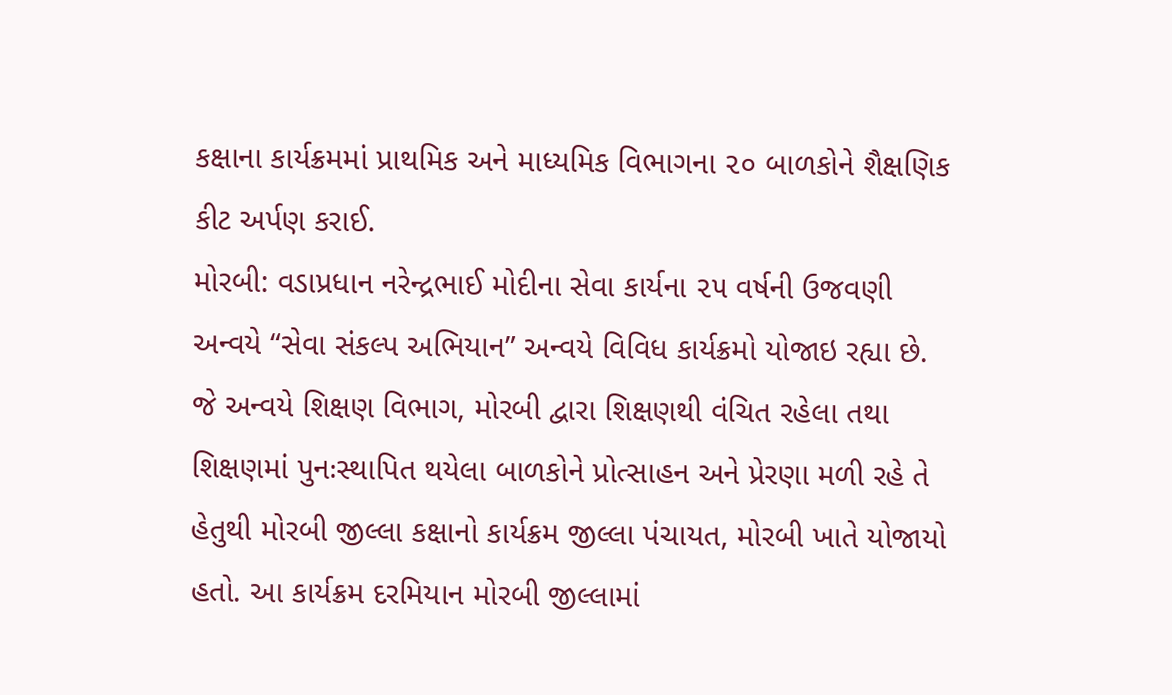કક્ષાના કાર્યક્રમમાં પ્રાથમિક અને માધ્યમિક વિભાગના ૨૦ બાળકોને શૈક્ષણિક કીટ અર્પણ કરાઈ.
મોરબી: વડાપ્રધાન નરેન્દ્રભાઈ મોદીના સેવા કાર્યના ૨૫ વર્ષની ઉજવણી અન્વયે “સેવા સંકલ્પ અભિયાન” અન્વયે વિવિધ કાર્યક્રમો યોજાઇ રહ્યા છે. જે અન્વયે શિક્ષણ વિભાગ, મોરબી દ્વારા શિક્ષણથી વંચિત રહેલા તથા શિક્ષણમાં પુનઃસ્થાપિત થયેલા બાળકોને પ્રોત્સાહન અને પ્રેરણા મળી રહે તે હેતુથી મોરબી જીલ્લા કક્ષાનો કાર્યક્રમ જીલ્લા પંચાયત, મોરબી ખાતે યોજાયો હતો. આ કાર્યક્રમ દરમિયાન મોરબી જીલ્લામાં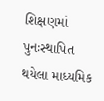શિક્ષણમાં પુનઃસ્થાપિત થયેલા માધ્યમિક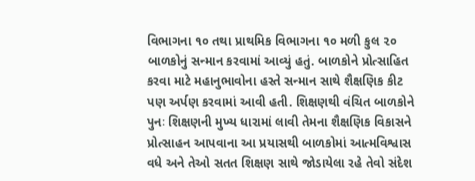વિભાગના ૧૦ તથા પ્રાથમિક વિભાગના ૧૦ મળી કુલ ૨૦ બાળકોનું સન્માન કરવામાં આવ્યું હતું. બાળકોને પ્રોત્સાહિત કરવા માટે મહાનુભાવોના હસ્તે સન્માન સાથે શૈક્ષણિક કીટ પણ અર્પણ કરવામાં આવી હતી. શિક્ષણથી વંચિત બાળકોને પુનઃ શિક્ષણની મુખ્ય ધારામાં લાવી તેમના શૈક્ષણિક વિકાસને પ્રોત્સાહન આપવાના આ પ્રયાસથી બાળકોમાં આત્મવિશ્વાસ વધે અને તેઓ સતત શિક્ષણ સાથે જોડાયેલા રહે તેવો સંદેશ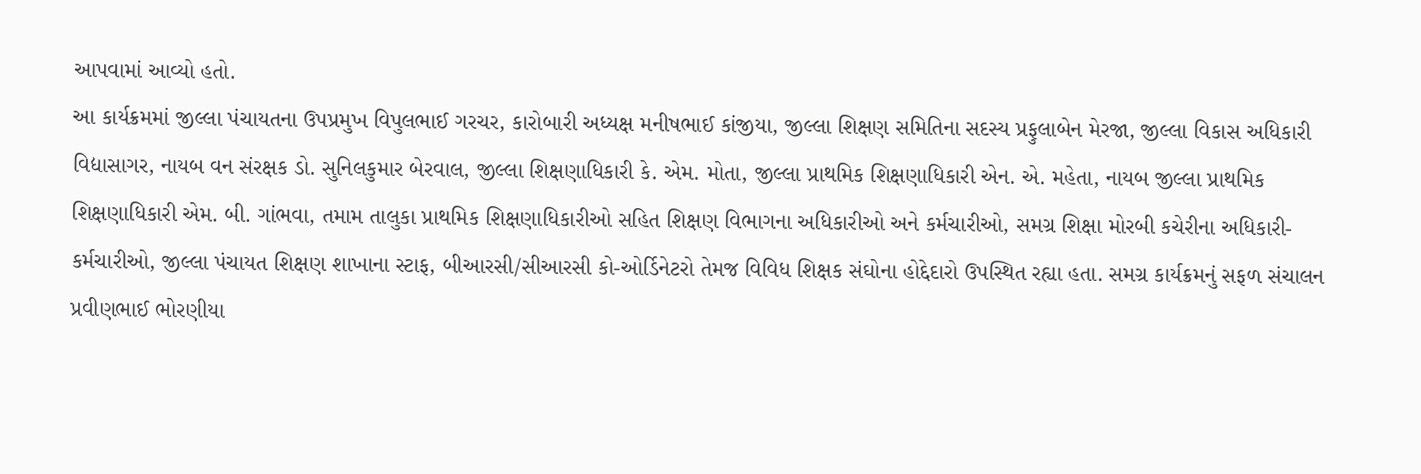આપવામાં આવ્યો હતો.
આ કાર્યક્રમમાં જીલ્લા પંચાયતના ઉપપ્રમુખ વિપુલભાઈ ગરચર, કારોબારી અધ્યક્ષ મનીષભાઈ કાંજીયા, જીલ્લા શિક્ષણ સમિતિના સદસ્ય પ્રફુલાબેન મેરજા, જીલ્લા વિકાસ અધિકારી વિદ્યાસાગર, નાયબ વન સંરક્ષક ડો. સુનિલકુમાર બેરવાલ, જીલ્લા શિક્ષણાધિકારી કે. એમ. મોતા, જીલ્લા પ્રાથમિક શિક્ષણાધિકારી એન. એ. મહેતા, નાયબ જીલ્લા પ્રાથમિક શિક્ષણાધિકારી એમ. બી. ગાંભવા, તમામ તાલુકા પ્રાથમિક શિક્ષણાધિકારીઓ સહિત શિક્ષણ વિભાગના અધિકારીઓ અને કર્મચારીઓ, સમગ્ર શિક્ષા મોરબી કચેરીના અધિકારી-કર્મચારીઓ, જીલ્લા પંચાયત શિક્ષણ શાખાના સ્ટાફ, બીઆરસી/સીઆરસી કો-ઓર્ડિનેટરો તેમજ વિવિધ શિક્ષક સંઘોના હોદ્દેદારો ઉપસ્થિત રહ્યા હતા. સમગ્ર કાર્યક્રમનું સફળ સંચાલન પ્રવીણભાઈ ભોરણીયા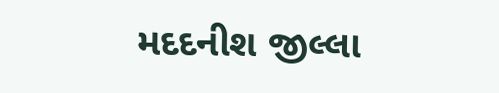મદદનીશ જીલ્લા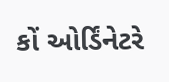કોં ઓર્ડિંનેટરે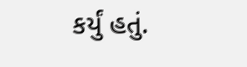કર્યું હતું.